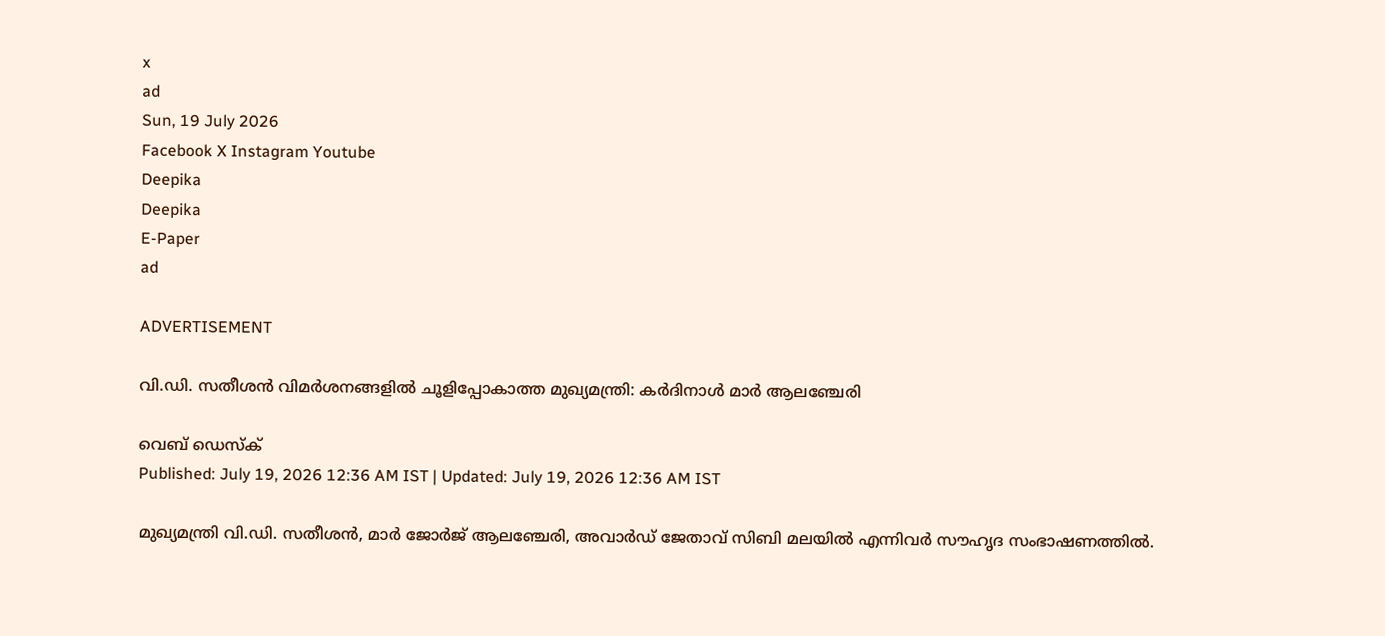x
ad
Sun, 19 July 2026
Facebook X Instagram Youtube
Deepika
Deepika
E-Paper
ad

ADVERTISEMENT

വി.ഡി. സതീശൻ വിമര്‍ശനങ്ങളില്‍ ചൂളിപ്പോകാത്ത മുഖ‍്യമന്ത്രി: കര്‍ദിനാള്‍ മാര്‍ ആലഞ്ചേരി

വെബ് ഡെസ്ക്
Published: July 19, 2026 12:36 AM IST | Updated: July 19, 2026 12:36 AM IST

മുഖ്യമന്ത്രി വി.ഡി. സതീശന്‍, മാര്‍ ജോര്‍ജ് ആലഞ്ചേരി, അവാര്‍ഡ് ജേതാവ് സിബി മലയില്‍ എന്നിവർ സൗഹൃദ സംഭാഷണത്തില്‍.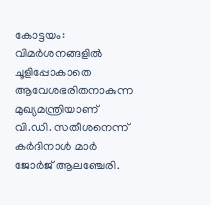കോട്ടയം: വിമര്‍ശനങ്ങളില്‍ ചൂളിപ്പോകാതെ ആവേശഭരിതനാകുന്ന മുഖ്യമന്ത്രിയാണ് വി.ഡി. സതീശനെന്ന് കര്‍ദിനാള്‍ മാര്‍ ജോര്‍ജ് ആലഞ്ചേരി.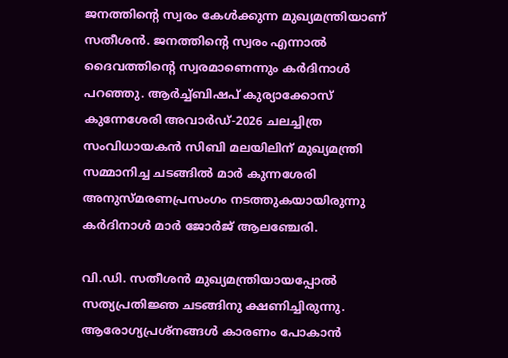ജനത്തിന്‍റെ സ്വരം കേള്‍ക്കുന്ന മുഖ്യമന്ത്രിയാണ് സതീശന്‍. ജനത്തിന്‍റെ സ്വരം എന്നാല്‍ ദൈവത്തിന്‍റെ സ്വരമാണെന്നും കര്‍ദിനാള്‍ പറഞ്ഞു. ആര്‍ച്ച്ബിഷപ് കുര്യാക്കോസ് കുന്നേശേരി അവാര്‍ഡ്-2026 ചലച്ചിത്ര സംവിധായകന്‍ സിബി മലയിലിന് മുഖ്യമന്ത്രി സമ്മാനിച്ച ചടങ്ങിൽ മാർ കുന്നശേരി അനുസ്മരണപ്രസംഗം നടത്തുകയായിരുന്നു കര്‍ദിനാള്‍ മാര്‍ ജോര്‍ജ് ആലഞ്ചേരി.

വി.ഡി. സതീശന്‍ മുഖ്യമന്ത്രിയായപ്പോല്‍ സത്യപ്രതിജ്ഞ ചടങ്ങിനു ക്ഷണിച്ചിരുന്നു. ആരോഗ്യപ്രശ്‌നങ്ങള്‍ കാരണം പോകാന്‍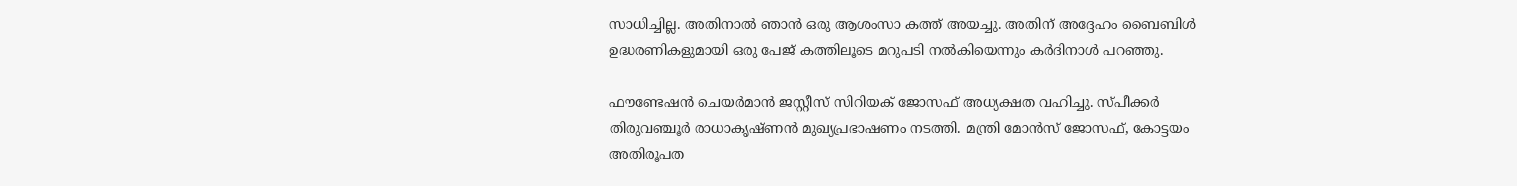സാധിച്ചില്ല. അതിനാല്‍ ഞാന്‍ ഒരു ആശംസാ കത്ത് അയച്ചു. അതിന് അദ്ദേഹം ബൈബിൾ‍ ഉദ്ധരണികളുമായി ഒരു പേജ് കത്തിലൂടെ മറുപടി നല്‍കിയെന്നും കര്‍ദിനാള്‍ പറഞ്ഞു.

ഫൗണ്ടേഷന്‍ ചെയര്‍മാന്‍ ജസ്റ്റീസ് സിറിയക് ജോസഫ് അധ്യക്ഷത വഹിച്ചു. സ്പീക്കര്‍ തിരുവഞ്ചൂര്‍ രാധാകൃഷ്ണന്‍ മുഖ്യപ്രഭാഷണം നടത്തി. മന്ത്രി മോന്‍സ് ജോസഫ്, കോട്ടയം അതിരൂപത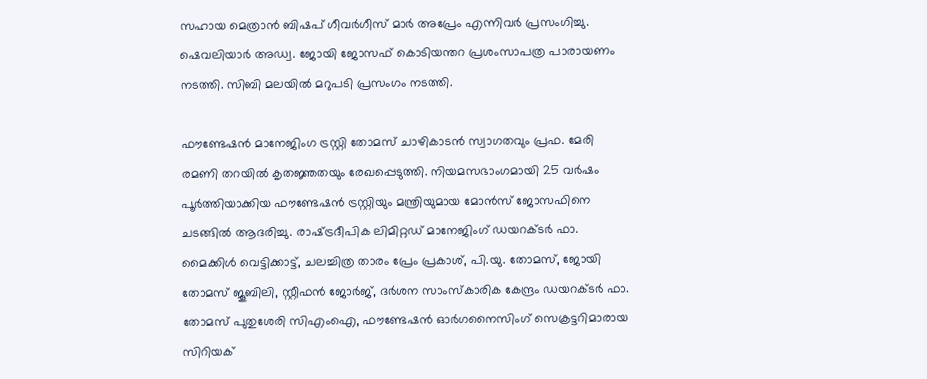സഹായ മെത്രാന്‍ ബിഷപ് ഗീവര്‍ഗീസ് മാര്‍ അപ്രേം എന്നിവര്‍ പ്രസംഗിച്ചു. ഷെവലിയാര്‍ അഡ്വ. ജോയി ജോസഫ് കൊടിയന്തറ പ്രശംസാപത്ര പാരായണം നടത്തി. സിബി മലയില്‍ മറുപടി പ്രസംഗം നടത്തി.

ഫൗണ്ടേഷന്‍ മാനേജിംഗ ട്രസ്റ്റി തോമസ് ചാഴികാടന്‍ സ്വാഗതവും പ്രഫ. മേരി രമണി തറയില്‍ കൃതജ്ഞതയും രേഖപ്പെടുത്തി. നിയമസഭാംഗമായി 25 വര്‍ഷം പൂര്‍ത്തിയാക്കിയ ഫൗണ്ടേഷന്‍ ട്രസ്റ്റിയും മന്ത്രിയുമായ മോന്‍സ് ജോസഫിനെ ചടങ്ങില്‍ ആദരിച്ചു. രാഷ്‌ട്രദീപിക ലിമിറ്റഡ് മാനേജിംഗ് ഡയറക്ടര്‍ ഫാ. മൈക്കിള്‍ വെട്ടിക്കാട്ട്, ചലച്ചിത്ര താരം പ്രേം പ്രകാശ്, പി.യു. തോമസ്, ജോയി തോമസ് ജൂബിലി, സ്റ്റീഫന്‍ ജോര്‍ജ്, ദര്‍ശന സാംസ്‌കാരിക കേന്ദ്രം ഡയറക്ടര്‍ ഫാ. തോമസ് പുതുശേരി സിഎംഐ, ഫൗണ്ടേഷന്‍ ഓര്‍ഗനൈസിംഗ് സെക്രട്ടറിമാരായ സിറിയക്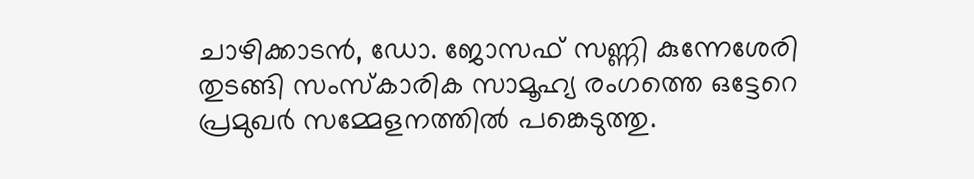ചാഴിക്കാടന്‍, ഡോ. ജോസഫ് സണ്ണി കുന്നേശേരി തുടങ്ങി സംസ്‌കാരിക സാമൂഹ്യ രംഗത്തെ ഒട്ടേറെ പ്രമുഖര്‍ സമ്മേളനത്തില്‍ പങ്കെടുത്തു.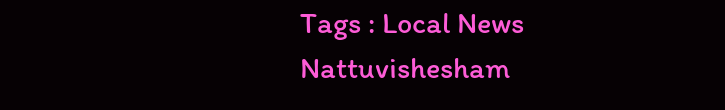Tags : Local News Nattuvishesham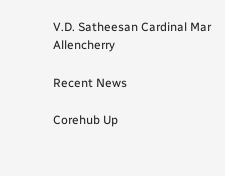V.D. Satheesan Cardinal Mar Allencherry

Recent News

Corehub Up